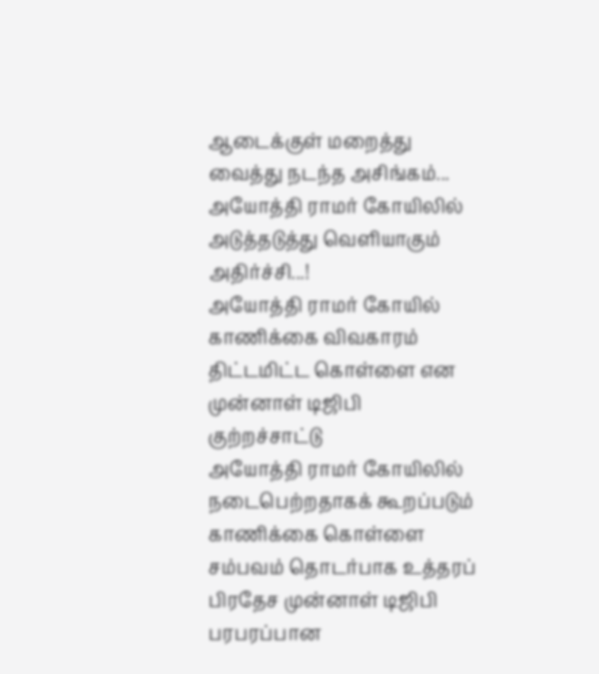ஆடைக்குள் மறைத்து வைத்து நடந்த அசிங்கம்... அயோத்தி ராமர் கோயிலில் அடுத்தடுத்து வெளியாகும் அதிர்ச்சி...!
அயோத்தி ராமர் கோயில் காணிக்கை விவகாரம் திட்டமிட்ட கொள்ளை என முன்னாள் டிஜிபி குற்றச்சாட்டு
அயோத்தி ராமர் கோயிலில் நடைபெற்றதாகக் கூறப்படும் காணிக்கை கொள்ளை சம்பவம் தொடர்பாக உத்தரப் பிரதேச முன்னாள் டிஜிபி பரபரப்பான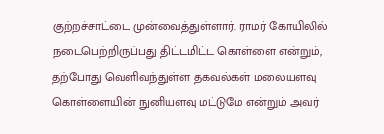குற்றச்சாட்டை முன்வைத்துள்ளார். ராமர் கோயிலில் நடைபெற்றிருப்பது திட்டமிட்ட கொள்ளை என்றும், தற்போது வெளிவந்துள்ள தகவல்கள் மலையளவு கொள்ளையின் நுனியளவு மட்டுமே என்றும் அவர்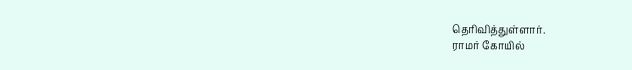தெரிவித்துள்ளார்.
ராமர் கோயில்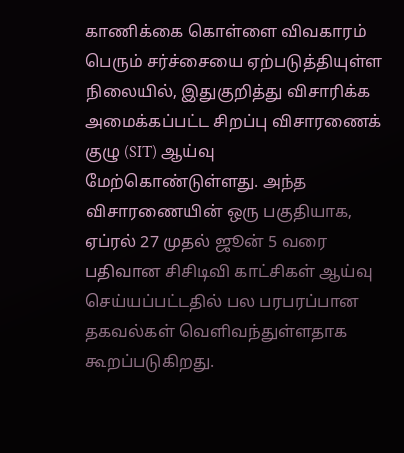காணிக்கை கொள்ளை விவகாரம் பெரும் சர்ச்சையை ஏற்படுத்தியுள்ள நிலையில், இதுகுறித்து விசாரிக்க அமைக்கப்பட்ட சிறப்பு விசாரணைக் குழு (SIT) ஆய்வு மேற்கொண்டுள்ளது. அந்த விசாரணையின் ஒரு பகுதியாக, ஏப்ரல் 27 முதல் ஜூன் 5 வரை பதிவான சிசிடிவி காட்சிகள் ஆய்வு செய்யப்பட்டதில் பல பரபரப்பான தகவல்கள் வெளிவந்துள்ளதாக கூறப்படுகிறது.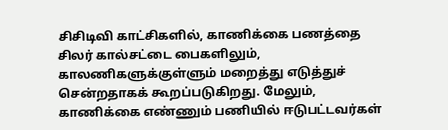சிசிடிவி காட்சிகளில், காணிக்கை பணத்தை சிலர் கால்சட்டை பைகளிலும், காலணிகளுக்குள்ளும் மறைத்து எடுத்துச் சென்றதாகக் கூறப்படுகிறது. மேலும், காணிக்கை எண்ணும் பணியில் ஈடுபட்டவர்கள்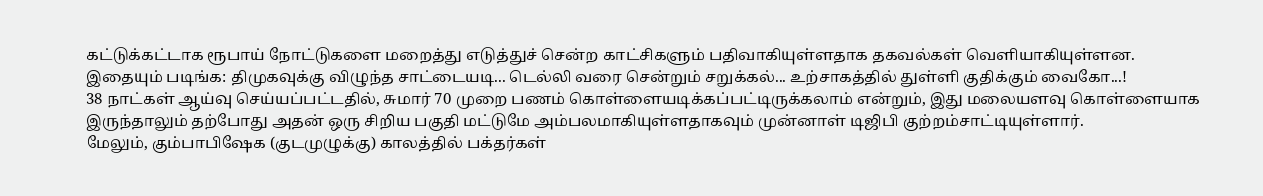கட்டுக்கட்டாக ரூபாய் நோட்டுகளை மறைத்து எடுத்துச் சென்ற காட்சிகளும் பதிவாகியுள்ளதாக தகவல்கள் வெளியாகியுள்ளன.
இதையும் படிங்க: திமுகவுக்கு விழுந்த சாட்டையடி... டெல்லி வரை சென்றும் சறுக்கல்... உற்சாகத்தில் துள்ளி குதிக்கும் வைகோ...!
38 நாட்கள் ஆய்வு செய்யப்பட்டதில், சுமார் 70 முறை பணம் கொள்ளையடிக்கப்பட்டிருக்கலாம் என்றும், இது மலையளவு கொள்ளையாக இருந்தாலும் தற்போது அதன் ஒரு சிறிய பகுதி மட்டுமே அம்பலமாகியுள்ளதாகவும் முன்னாள் டிஜிபி குற்றம்சாட்டியுள்ளார்.
மேலும், கும்பாபிஷேக (குடமுழுக்கு) காலத்தில் பக்தர்கள்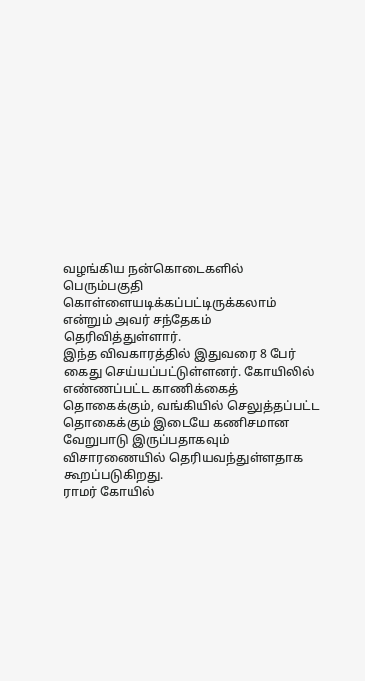வழங்கிய நன்கொடைகளில் பெரும்பகுதி கொள்ளையடிக்கப்பட்டிருக்கலாம் என்றும் அவர் சந்தேகம் தெரிவித்துள்ளார்.
இந்த விவகாரத்தில் இதுவரை 8 பேர் கைது செய்யப்பட்டுள்ளனர். கோயிலில் எண்ணப்பட்ட காணிக்கைத் தொகைக்கும், வங்கியில் செலுத்தப்பட்ட தொகைக்கும் இடையே கணிசமான வேறுபாடு இருப்பதாகவும் விசாரணையில் தெரியவந்துள்ளதாக கூறப்படுகிறது.
ராமர் கோயில்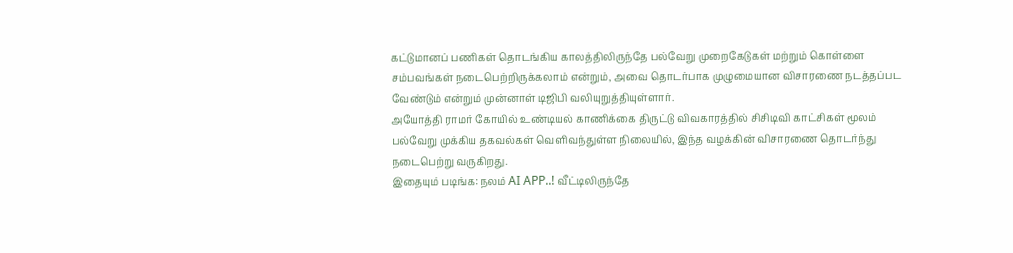கட்டுமானப் பணிகள் தொடங்கிய காலத்திலிருந்தே பல்வேறு முறைகேடுகள் மற்றும் கொள்ளை சம்பவங்கள் நடைபெற்றிருக்கலாம் என்றும், அவை தொடர்பாக முழுமையான விசாரணை நடத்தப்பட வேண்டும் என்றும் முன்னாள் டிஜிபி வலியுறுத்தியுள்ளார்.
அயோத்தி ராமர் கோயில் உண்டியல் காணிக்கை திருட்டு விவகாரத்தில் சிசிடிவி காட்சிகள் மூலம் பல்வேறு முக்கிய தகவல்கள் வெளிவந்துள்ள நிலையில், இந்த வழக்கின் விசாரணை தொடர்ந்து நடைபெற்று வருகிறது.
இதையும் படிங்க: நலம் AI APP..! வீட்டிலிருந்தே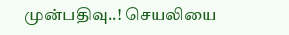முன்பதிவு..! செயலியை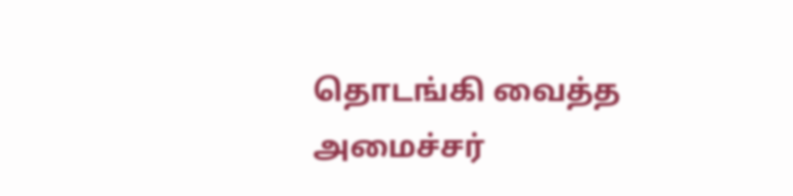தொடங்கி வைத்த அமைச்சர்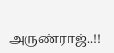அருண்ராஜ்..!!